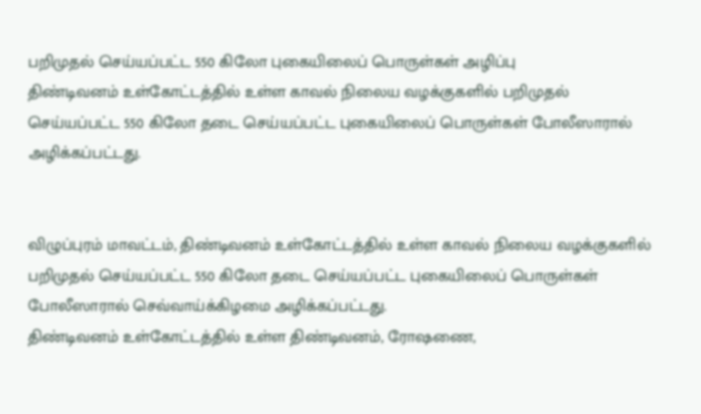பறிமுதல் செய்யப்பட்ட 550 கிலோ புகையிலைப் பொருள்கள் அழிப்பு
திண்டிவனம் உள்கோட்டத்தில் உள்ள காவல் நிலைய வழக்குகளில் பறிமுதல் செய்யப்பட்ட 550 கிலோ தடை செய்யப்பட்ட புகையிலைப் பொருள்கள் போலீஸாரால் அழிக்கப்பட்டது.


விழுப்புரம் மாவட்டம், திண்டிவனம் உள்கோட்டத்தில் உள்ள காவல் நிலைய வழக்குகளில் பறிமுதல் செய்யப்பட்ட 550 கிலோ தடை செய்யப்பட்ட புகையிலைப் பொருள்கள் போலீஸாரால் செவ்வாய்க்கிழமை அழிக்கப்பட்டது.
திண்டிவனம் உள்கோட்டத்தில் உள்ள திண்டிவனம், ரோஷணை,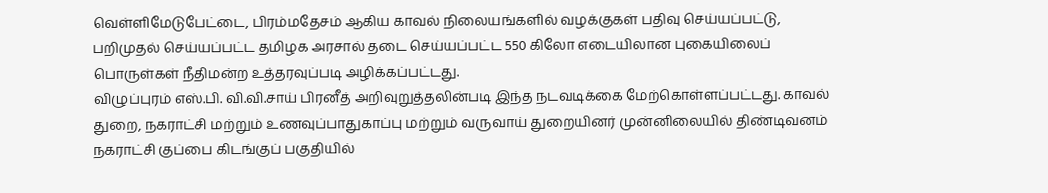வெள்ளிமேடுபேட்டை, பிரம்மதேசம் ஆகிய காவல் நிலையங்களில் வழக்குகள் பதிவு செய்யப்பட்டு, பறிமுதல் செய்யப்பட்ட தமிழக அரசால் தடை செய்யப்பட்ட 550 கிலோ எடையிலான புகையிலைப் பொருள்கள் நீதிமன்ற உத்தரவுப்படி அழிக்கப்பட்டது.
விழுப்புரம் எஸ்.பி. வி.வி.சாய் பிரனீத் அறிவுறுத்தலின்படி இந்த நடவடிக்கை மேற்கொள்ளப்பட்டது. காவல் துறை, நகராட்சி மற்றும் உணவுப்பாதுகாப்பு மற்றும் வருவாய் துறையினர் முன்னிலையில் திண்டிவனம் நகராட்சி குப்பை கிடங்குப் பகுதியில்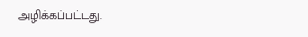அழிக்கப்பட்டது.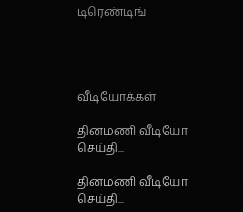டிரெண்டிங்




வீடியோக்கள்

தினமணி வீடியோ செய்தி...

தினமணி வீடியோ செய்தி...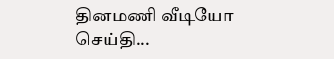தினமணி வீடியோ செய்தி...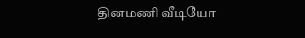தினமணி வீடியோ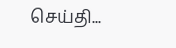செய்தி...